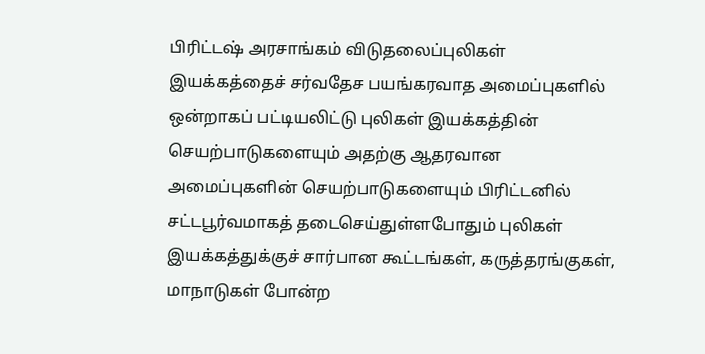பிரிட்டஷ் அரசாங்கம் விடுதலைப்புலிகள் இயக்கத்தைச் சர்வதேச பயங்கரவாத அமைப்புகளில் ஒன்றாகப் பட்டியலிட்டு புலிகள் இயக்கத்தின் செயற்பாடுகளையும் அதற்கு ஆதரவான அமைப்புகளின் செயற்பாடுகளையும் பிரிட்டனில் சட்டபூர்வமாகத் தடைசெய்துள்ளபோதும் புலிகள் இயக்கத்துக்குச் சார்பான கூட்டங்கள், கருத்தரங்குகள், மாநாடுகள் போன்ற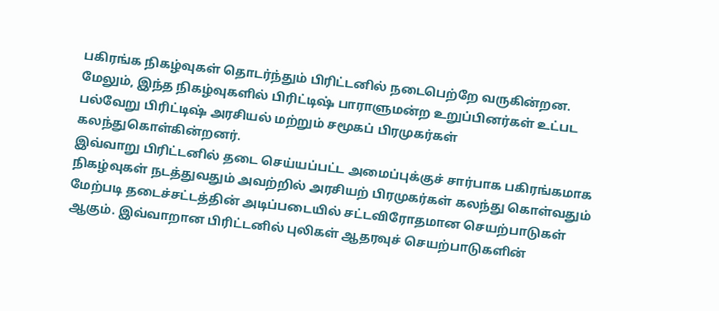பகிரங்க நிகழ்வுகள் தொடர்ந்தும் பிரிட்டனில் நடைபெற்றே வருகின்றன. மேலும், இந்த நிகழ்வுகளில் பிரிட்டிஷ் பாராளுமன்ற உறுப்பினர்கள் உட்பட பல்வேறு பிரிட்டிஷ் அரசியல் மற்றும் சமூகப் பிரமுகர்கள் கலந்துகொள்கின்றனர்.
இவ்வாறு பிரிட்டனில் தடை செய்யப்பட்ட அமைப்புக்குச் சார்பாக பகிரங்கமாக நிகழ்வுகள் நடத்துவதும் அவற்றில் அரசியற் பிரமுகர்கள் கலந்து கொள்வதும் மேற்படி தடைச்சட்டத்தின் அடிப்படையில் சட்டவிரோதமான செயற்பாடுகள் ஆகும். இவ்வாறான பிரிட்டனில் புலிகள் ஆதரவுச் செயற்பாடுகளின்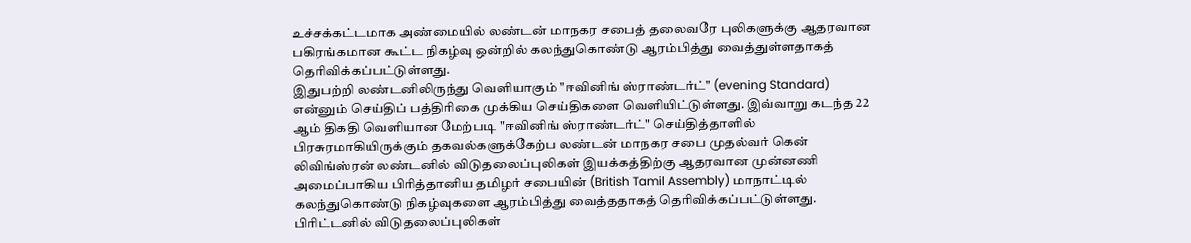உச்சக்கட்டமாக அண்மையில் லண்டன் மாநகர சபைத் தலைவரே புலிகளுக்கு ஆதரவான பகிரங்கமான கூட்ட நிகழ்வு ஒன்றில் கலந்துகொண்டு ஆரம்பித்து வைத்துள்ளதாகத் தெரிவிக்கப்பட்டுள்ளது.
இதுபற்றி லண்டனிலிருந்து வெளியாகும் "ஈவினிங் ஸ்ராண்டர்ட்" (evening Standard) என்னும் செய்திப் பத்திரிகை முக்கிய செய்திகளை வெளியிட்டுள்ளது. இவ்வாறு கடந்த 22 ஆம் திகதி வெளியான மேற்படி "ஈவினிங் ஸ்ராண்டர்ட்" செய்தித்தாளில் பிரசுரமாகியிருக்கும் தகவல்களுக்கேற்ப லண்டன் மாநகர சபை முதல்வர் கென் லிவிங்ஸ்ரன் லண்டனில் விடுதலைப்புலிகள் இயக்கத்திற்கு ஆதரவான முன்னணி அமைப்பாகிய பிரித்தானிய தமிழர் சபையின் (British Tamil Assembly) மாநாட்டில் கலந்துகொண்டு நிகழ்வுகளை ஆரம்பித்து வைத்ததாகத் தெரிவிக்கப்பட்டுள்ளது.
பிரிட்டனில் விடுதலைப்புலிகள்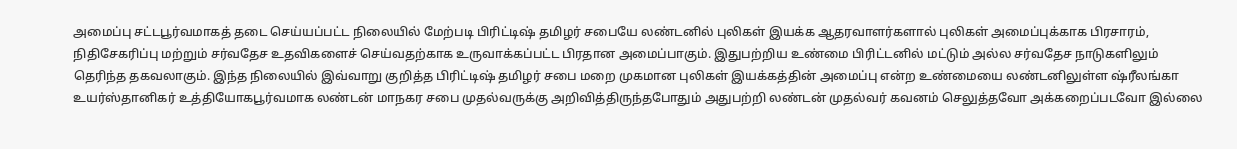அமைப்பு சட்டபூர்வமாகத் தடை செய்யப்பட்ட நிலையில் மேற்படி பிரிட்டிஷ் தமிழர் சபையே லண்டனில் புலிகள் இயக்க ஆதரவாளர்களால் புலிகள் அமைப்புக்காக பிரசாரம், நிதிசேகரிப்பு மற்றும் சர்வதேச உதவிகளைச் செய்வதற்காக உருவாக்கப்பட்ட பிரதான அமைப்பாகும். இதுபற்றிய உண்மை பிரிட்டனில் மட்டும் அல்ல சர்வதேச நாடுகளிலும் தெரிந்த தகவலாகும். இந்த நிலையில் இவ்வாறு குறித்த பிரிட்டிஷ் தமிழர் சபை மறை முகமான புலிகள் இயக்கத்தின் அமைப்பு என்ற உண்மையை லண்டனிலுள்ள ஷ்ரீலங்கா உயர்ஸ்தானிகர் உத்தியோகபூர்வமாக லண்டன் மாநகர சபை முதல்வருக்கு அறிவித்திருந்தபோதும் அதுபற்றி லண்டன் முதல்வர் கவனம் செலுத்தவோ அக்கறைப்படவோ இல்லை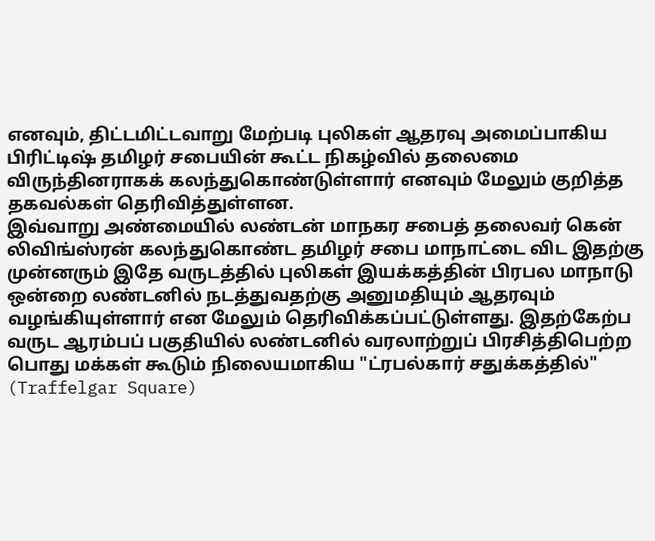எனவும், திட்டமிட்டவாறு மேற்படி புலிகள் ஆதரவு அமைப்பாகிய பிரிட்டிஷ் தமிழர் சபையின் கூட்ட நிகழ்வில் தலைமை விருந்தினராகக் கலந்துகொண்டுள்ளார் எனவும் மேலும் குறித்த தகவல்கள் தெரிவித்துள்ளன.
இவ்வாறு அண்மையில் லண்டன் மாநகர சபைத் தலைவர் கென் லிவிங்ஸ்ரன் கலந்துகொண்ட தமிழர் சபை மாநாட்டை விட இதற்கு முன்னரும் இதே வருடத்தில் புலிகள் இயக்கத்தின் பிரபல மாநாடு ஒன்றை லண்டனில் நடத்துவதற்கு அனுமதியும் ஆதரவும் வழங்கியுள்ளார் என மேலும் தெரிவிக்கப்பட்டுள்ளது. இதற்கேற்ப வருட ஆரம்பப் பகுதியில் லண்டனில் வரலாற்றுப் பிரசித்திபெற்ற பொது மக்கள் கூடும் நிலையமாகிய "ட்ரபல்கார் சதுக்கத்தில்" (Traffelgar Square)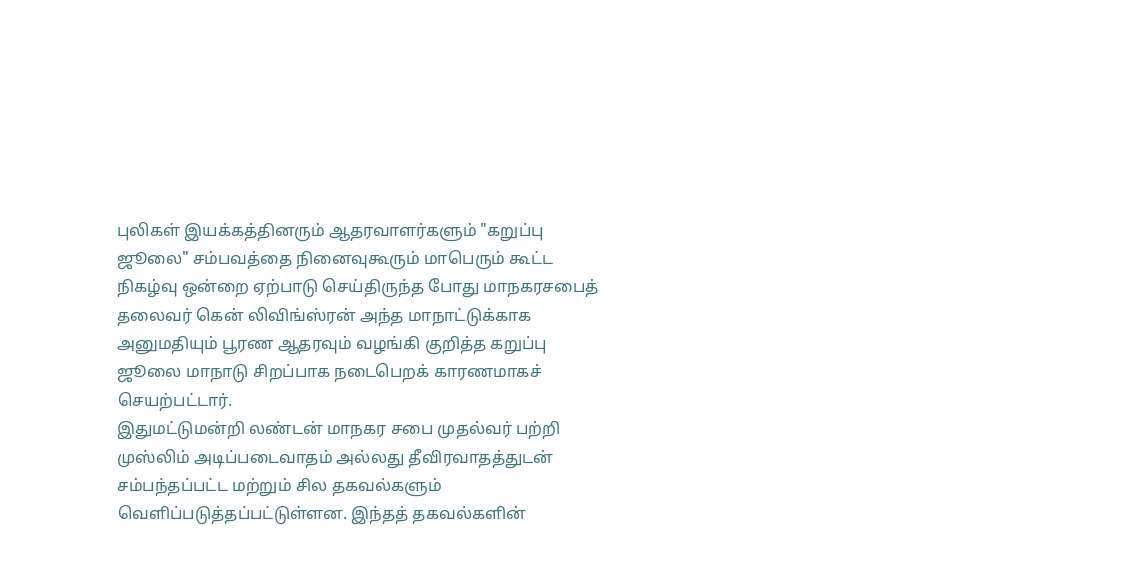புலிகள் இயக்கத்தினரும் ஆதரவாளர்களும் "கறுப்பு ஜூலை" சம்பவத்தை நினைவுகூரும் மாபெரும் கூட்ட நிகழ்வு ஒன்றை ஏற்பாடு செய்திருந்த போது மாநகரசபைத் தலைவர் கென் லிவிங்ஸ்ரன் அந்த மாநாட்டுக்காக அனுமதியும் பூரண ஆதரவும் வழங்கி குறித்த கறுப்பு ஜூலை மாநாடு சிறப்பாக நடைபெறக் காரணமாகச் செயற்பட்டார்.
இதுமட்டுமன்றி லண்டன் மாநகர சபை முதல்வர் பற்றி முஸ்லிம் அடிப்படைவாதம் அல்லது தீவிரவாதத்துடன் சம்பந்தப்பட்ட மற்றும் சில தகவல்களும் வெளிப்படுத்தப்பட்டுள்ளன. இந்தத் தகவல்களின்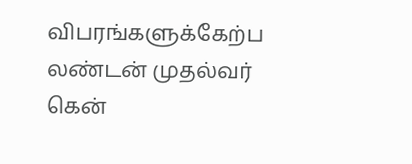விபரங்களுக்கேற்ப லண்டன் முதல்வர் கென்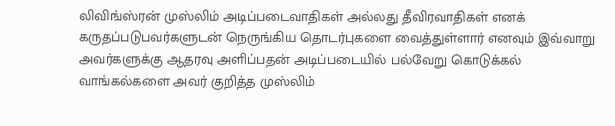லிவிங்ஸ்ரன் முஸ்லிம் அடிப்படைவாதிகள் அல்லது தீவிரவாதிகள் எனக் கருதப்படுபவர்களுடன் நெருங்கிய தொடர்புகளை வைத்துள்ளார் எனவும் இவ்வாறு அவர்களுக்கு ஆதரவு அளிப்பதன் அடிப்படையில் பல்வேறு கொடுக்கல் வாங்கல்களை அவர் குறித்த முஸ்லிம்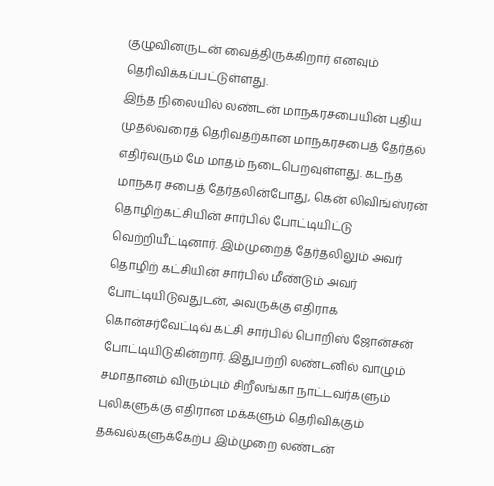குழுவினருடன் வைத்திருக்கிறார் எனவும் தெரிவிக்கப்பட்டுள்ளது.
இந்த நிலையில் லண்டன் மாநகரசபையின் புதிய முதல்வரைத் தெரிவதற்கான மாநகரசபைத் தேர்தல் எதிர்வரும் மே மாதம் நடைபெறவுள்ளது. கடந்த மாநகர சபைத் தேர்தலின்போது, கென் லிவிங்ஸ்ரன் தொழிற்கட்சியின் சார்பில் போட்டியிட்டு வெற்றியீட்டினார். இம்முறைத் தேர்தலிலும் அவர் தொழிற் கட்சியின் சார்பில் மீண்டும் அவர் போட்டியிடுவதுடன், அவருக்கு எதிராக கொன்சர்வேட்டிவ் கட்சி சார்பில் பொறிஸ் ஜோன்சன் போட்டியிடுகின்றார். இதுபற்றி லண்டனில் வாழும் சமாதானம் விரும்பும் சிறீலங்கா நாட்டவர்களும் புலிகளுக்கு எதிரான மக்களும் தெரிவிக்கும் தகவல்களுக்கேற்ப இம்முறை லண்டன்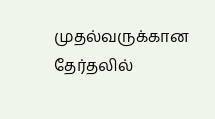முதல்வருக்கான தேர்தலில்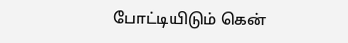போட்டியிடும் கென்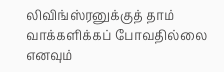லிவிங்ஸ்ரனுக்குத் தாம் வாக்களிக்கப் போவதில்லை எனவும்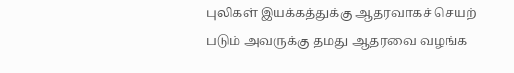புலிகள் இயக்கத்துக்கு ஆதரவாகச் செயற் படும் அவருக்கு தமது ஆதரவை வழங்க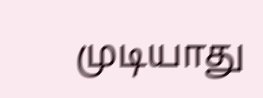முடியாது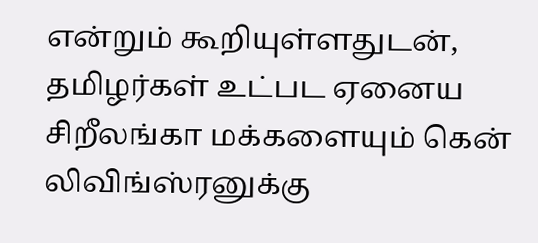என்றும் கூறியுள்ளதுடன், தமிழர்கள் உட்பட ஏனைய சிறீலங்கா மக்களையும் கென் லிவிங்ஸ்ரனுக்கு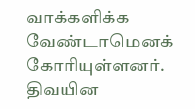வாக்களிக்க வேண்டாமெனக் கோரியுள்ளனர்.
திவயின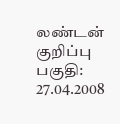லண்டன் குறிப்பு பகுதி: 27.04.2008